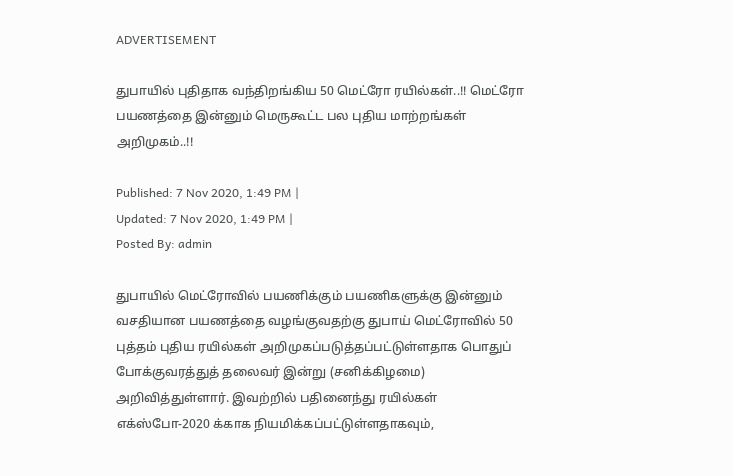ADVERTISEMENT

துபாயில் புதிதாக வந்திறங்கிய 50 மெட்ரோ ரயில்கள்..!! மெட்ரோ பயணத்தை இன்னும் மெருகூட்ட பல புதிய மாற்றங்கள் அறிமுகம்..!!

Published: 7 Nov 2020, 1:49 PM |
Updated: 7 Nov 2020, 1:49 PM |
Posted By: admin

துபாயில் மெட்ரோவில் பயணிக்கும் பயணிகளுக்கு இன்னும் வசதியான பயணத்தை வழங்குவதற்கு துபாய் மெட்ரோவில் 50 புத்தம் புதிய ரயில்கள் அறிமுகப்படுத்தப்பட்டுள்ளதாக பொதுப் போக்குவரத்துத் தலைவர் இன்று (சனிக்கிழமை) அறிவித்துள்ளார். இவற்றில் பதினைந்து ரயில்கள் எக்ஸ்போ-2020 க்காக நியமிக்கப்பட்டுள்ளதாகவும்,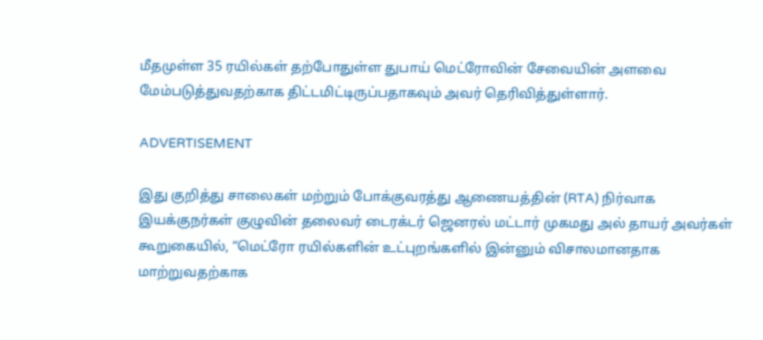மீதமுள்ள 35 ரயில்கள் தற்போதுள்ள துபாய் மெட்ரோவின் சேவையின் அளவை மேம்படுத்துவதற்காக திட்டமிட்டிருப்பதாகவும் அவர் தெரிவித்துள்ளார்.

ADVERTISEMENT

இது குறித்து சாலைகள் மற்றும் போக்குவரத்து ஆணையத்தின் (RTA) நிர்வாக இயக்குநர்கள் குழுவின் தலைவர் டைரக்டர் ஜெனரல் மட்டார் முகமது அல் தாயர் அவர்கள் கூறுகையில், “மெட்ரோ ரயில்களின் உட்புறங்களில் இன்னும் விசாலமானதாக மாற்றுவதற்காக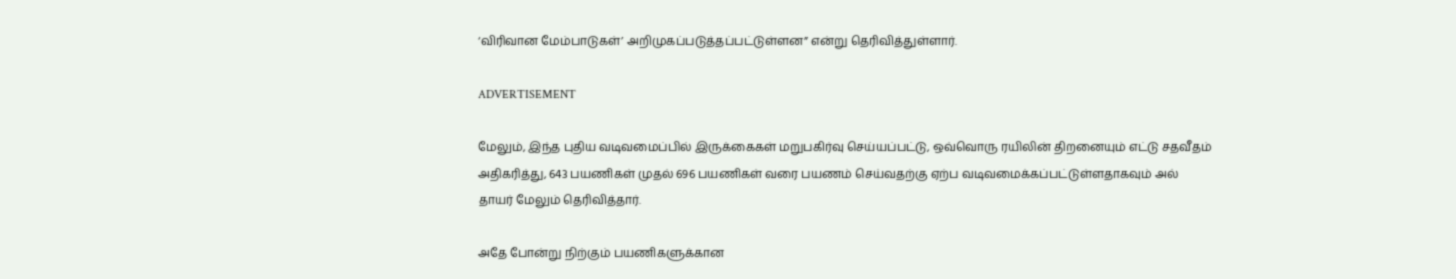‘விரிவான மேம்பாடுகள்’ அறிமுகப்படுத்தப்பட்டுள்ளன” என்று தெரிவித்துள்ளார்.

ADVERTISEMENT

மேலும், இந்த புதிய வடிவமைப்பில் இருக்கைகள் மறுபகிர்வு செய்யப்பட்டு, ஒவ்வொரு ரயிலின் திறனையும் எட்டு சதவீதம் அதிகரித்து, 643 பயணிகள் முதல் 696 பயணிகள் வரை பயணம் செய்வதற்கு ஏற்ப வடிவமைக்கப்பட்டுள்ளதாகவும் அல் தாயர் மேலும் தெரிவித்தார்.

அதே போன்று நிற்கும் பயணிகளுக்கான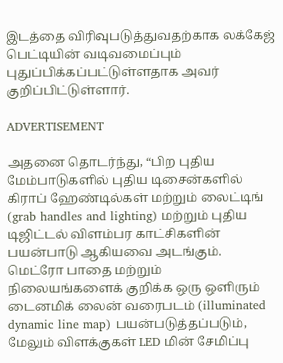இடத்தை விரிவுபடுத்துவதற்காக லக்கேஜ் பெட்டியின் வடிவமைப்பும் புதுப்பிக்கப்பட்டுள்ளதாக அவர் குறிப்பிட்டுள்ளார்.

ADVERTISEMENT

அதனை தொடர்ந்து, “பிற புதிய மேம்பாடுகளில் புதிய டிசைன்களில் கிராப் ஹேண்டில்கள் மற்றும் லைட்டிங் (grab handles and lighting) மற்றும் புதிய டிஜிட்டல் விளம்பர காட்சிகளின் பயன்பாடு ஆகியவை அடங்கும். மெட்ரோ பாதை மற்றும் நிலையங்களைக் குறிக்க ஒரு ஒளிரும் டைனமிக் லைன் வரைபடம் (illuminated dynamic line map) பயன்படுத்தப்படும், மேலும் விளக்குகள் LED மின் சேமிப்பு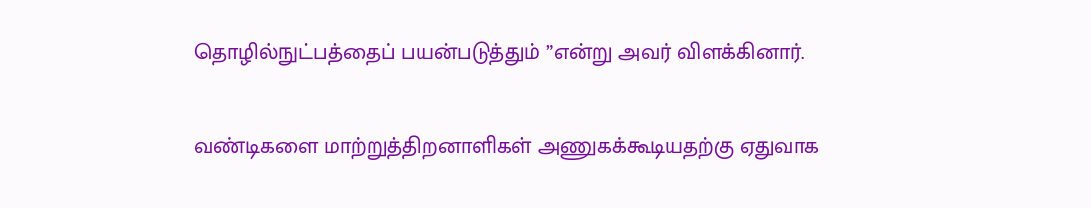தொழில்நுட்பத்தைப் பயன்படுத்தும் ”என்று அவர் விளக்கினார்.

வண்டிகளை மாற்றுத்திறனாளிகள் அணுகக்கூடியதற்கு ஏதுவாக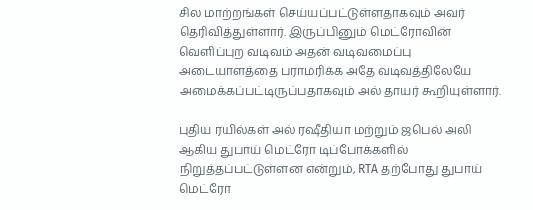சில மாற்றங்கள் செய்யப்பட்டுள்ளதாகவும் அவர் தெரிவித்துள்ளார். இருப்பினும் மெட்ரோவின் வெளிப்புற வடிவம் அதன் வடிவமைப்பு அடையாளத்தை பராமரிக்க அதே வடிவத்திலேயே அமைக்கப்பட்டிருப்பதாகவும் அல் தாயர் கூறியுள்ளார்.

புதிய ரயில்கள் அல் ரஷீதியா மற்றும் ஜபெல் அலி ஆகிய துபாய் மெட்ரோ டிப்போக்களில் நிறுத்தப்பட்டுள்ளன என்றும், RTA தற்போது துபாய் மெட்ரோ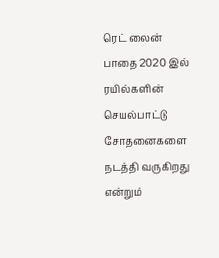ரெட் லைன் பாதை 2020 இல் ரயில்களின் செயல்பாட்டு சோதனைகளை நடத்தி வருகிறது என்றும்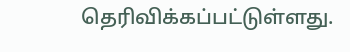தெரிவிக்கப்பட்டுள்ளது.